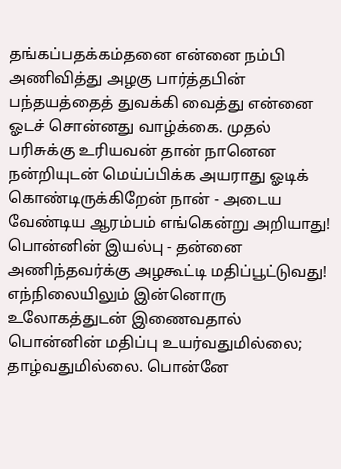தங்கப்பதக்கம்தனை என்னை நம்பி அணிவித்து அழகு பார்த்தபின் பந்தயத்தைத் துவக்கி வைத்து என்னை ஓடச் சொன்னது வாழ்க்கை. முதல் பரிசுக்கு உரியவன் தான் நானென நன்றியுடன் மெய்ப்பிக்க அயராது ஓடிக் கொண்டிருக்கிறேன் நான் - அடைய வேண்டிய ஆரம்பம் எங்கென்று அறியாது!
பொன்னின் இயல்பு - தன்னை அணிந்தவர்க்கு அழகூட்டி மதிப்பூட்டுவது! எந்நிலையிலும் இன்னொரு உலோகத்துடன் இணைவதால் பொன்னின் மதிப்பு உயர்வதுமில்லை; தாழ்வதுமில்லை. பொன்னே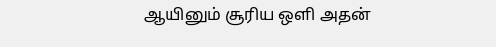ஆயினும் சூரிய ஒளி அதன்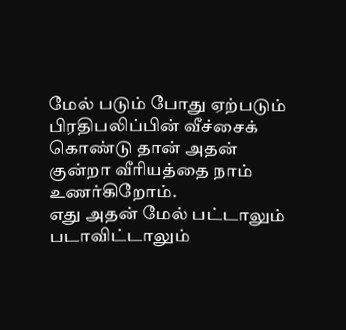மேல் படும் போது ஏற்படும் பிரதிபலிப்பின் வீச்சைக் கொண்டு தான் அதன் குன்றா வீரியத்தை நாம் உணர்கிறோம்.
எது அதன் மேல் பட்டாலும் படாவிட்டாலும்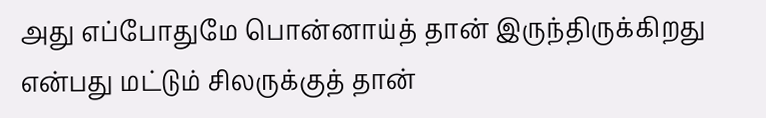அது எப்போதுமே பொன்னாய்த் தான் இருந்திருக்கிறது என்பது மட்டும் சிலருக்குத் தான்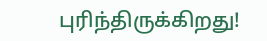புரிந்திருக்கிறது!